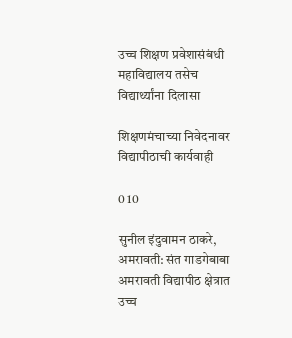उच्च शिक्षण प्रवेशासंबंधी महाविद्यालय तसेच विद्यार्थ्यांना दिलासा

शिक्षणमंचाच्या निवेदनावर विद्यापीठाची कार्यवाही

0 10

सुनील इंदुवामन ठाकरे, अमरावती: संत गाडगेबाबा अमरावती विद्यापीठ क्षेत्रात उच्च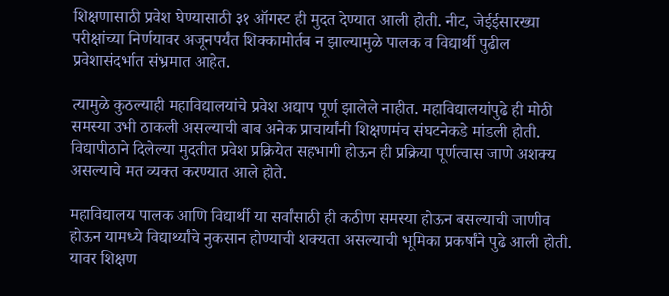शिक्षणासाठी प्रवेश घेण्यासाठी ३१ ऑगस्ट ही मुदत देण्यात आली होती. नीट, जेईईसारख्या परीक्षांच्या निर्णयावर अजूनपर्यंत शिक्कामोर्तब न झाल्यामुळे पालक व विद्यार्थी पुढील प्रवेशासंदर्भात संभ्रमात आहेत.

त्यामुळे कुठल्याही महाविद्यालयांचे प्रवेश अद्याप पूर्ण झालेले नाहीत. महाविद्यालयांपुढे ही मोठी समस्या उभी ठाकली असल्याची बाब अनेक प्राचार्यांनी शिक्षणमंच संघटनेकडे मांडली होती. विद्यापीठाने दिलेल्या मुदतीत प्रवेश प्रक्रियेत सहभागी होऊन ही प्रक्रिया पूर्णत्वास जाणे अशक्य असल्याचे मत व्यक्त करण्यात आले होते.

महाविद्यालय पालक आणि विद्यार्थी या सर्वांसाठी ही कठीण समस्या होऊन बसल्याची जाणीव होऊन यामध्ये विद्यार्थ्यांचे नुकसान होण्याची शक्यता असल्याची भूमिका प्रकर्षांने पुढे आली होती. यावर शिक्षण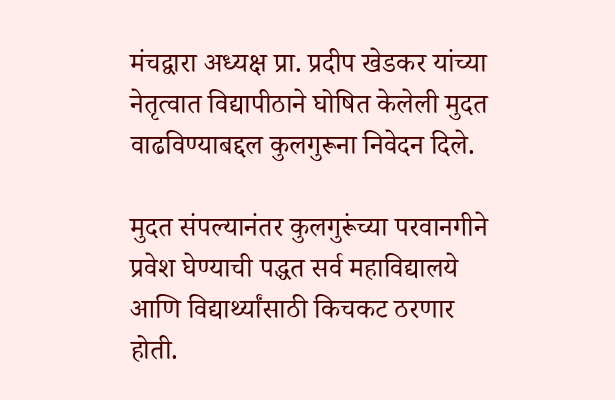मंचद्वारा अध्यक्ष प्रा. प्रदीप खेडकर यांच्या नेतृत्वात विद्यापीठाने घोषित केलेली मुदत वाढविण्याबद्दल कुलगुरूना निवेदन दिले.

मुदत संपल्यानंतर कुलगुरूंच्या परवानगीने प्रवेश घेण्याची पद्धत सर्व महाविद्यालये आणि विद्यार्थ्यांसाठी किचकट ठरणार होती.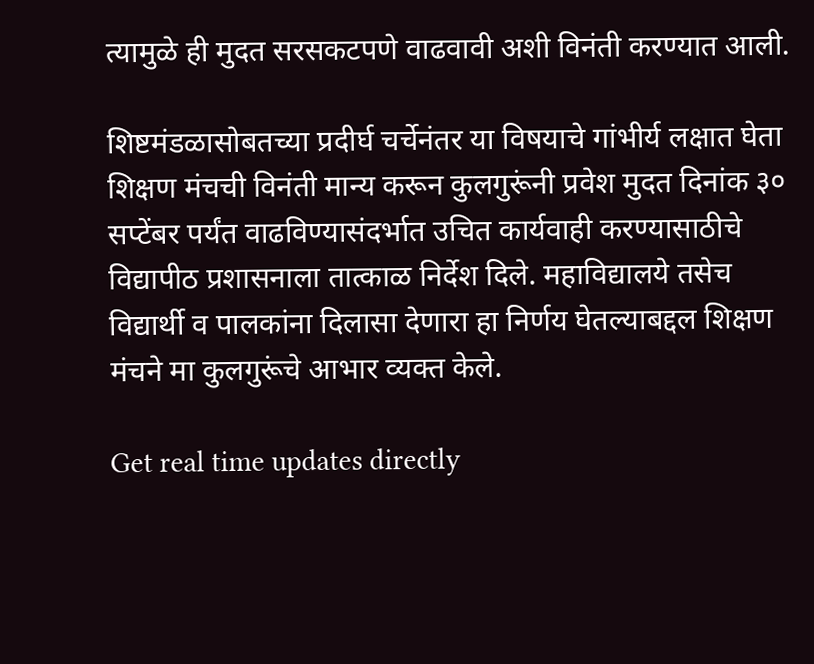त्यामुळे ही मुदत सरसकटपणे वाढवावी अशी विनंती करण्यात आली.

शिष्टमंडळासोबतच्या प्रदीर्घ चर्चेनंतर या विषयाचे गांभीर्य लक्षात घेता शिक्षण मंचची विनंती मान्य करून कुलगुरूंनी प्रवेश मुदत दिनांक ३० सप्टेंबर पर्यंत वाढविण्यासंदर्भात उचित कार्यवाही करण्यासाठीचे विद्यापीठ प्रशासनाला तात्काळ निर्देश दिले. महाविद्यालये तसेच विद्यार्थी व पालकांना दिलासा देणारा हा निर्णय घेतल्याबद्दल शिक्षण मंचने मा कुलगुरूंचे आभार व्यक्त केले.

Get real time updates directly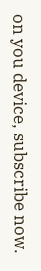on you device, subscribe now.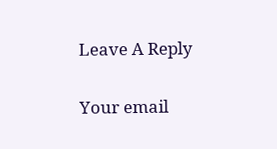Leave A Reply

Your email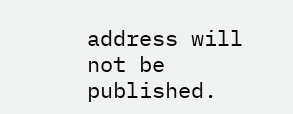address will not be published.